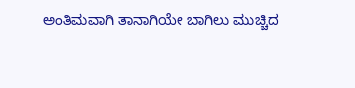ಅಂತಿಮವಾಗಿ ತಾನಾಗಿಯೇ ಬಾಗಿಲು ಮುಚ್ಚಿದ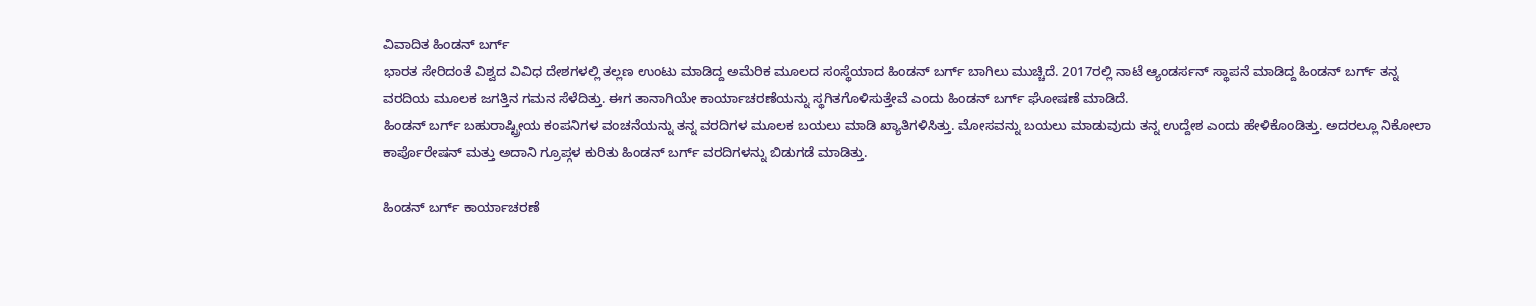ವಿವಾದಿತ ಹಿಂಡನ್ ಬರ್ಗ್
ಭಾರತ ಸೇರಿದಂತೆ ವಿಶ್ವದ ವಿವಿಧ ದೇಶಗಳಲ್ಲಿ ತಲ್ಲಣ ಉಂಟು ಮಾಡಿದ್ದ ಅಮೆರಿಕ ಮೂಲದ ಸಂಸ್ಥೆಯಾದ ಹಿಂಡನ್ ಬರ್ಗ್ ಬಾಗಿಲು ಮುಚ್ಚಿದೆ. 2017ರಲ್ಲಿ ನಾಟೆ ಆ್ಯಂಡರ್ಸನ್ ಸ್ಥಾಪನೆ ಮಾಡಿದ್ದ ಹಿಂಡನ್ ಬರ್ಗ್ ತನ್ನ ವರದಿಯ ಮೂಲಕ ಜಗತ್ತಿನ ಗಮನ ಸೆಳೆದಿತ್ತು. ಈಗ ತಾನಾಗಿಯೇ ಕಾರ್ಯಾಚರಣೆಯನ್ನು ಸ್ಥಗಿತಗೊಳಿಸುತ್ತೇವೆ ಎಂದು ಹಿಂಡನ್ ಬರ್ಗ್ ಘೋಷಣೆ ಮಾಡಿದೆ.
ಹಿಂಡನ್ ಬರ್ಗ್ ಬಹುರಾಷ್ಟ್ರೀಯ ಕಂಪನಿಗಳ ವಂಚನೆಯನ್ನು ತನ್ನ ವರದಿಗಳ ಮೂಲಕ ಬಯಲು ಮಾಡಿ ಖ್ಯಾತಿಗಳಿಸಿತ್ತು. ಮೋಸವನ್ನು ಬಯಲು ಮಾಡುವುದು ತನ್ನ ಉದ್ದೇಶ ಎಂದು ಹೇಳಿಕೊಂಡಿತ್ತು. ಅದರಲ್ಲೂ ನಿಕೋಲಾ ಕಾರ್ಪೊರೇಷನ್ ಮತ್ತು ಅದಾನಿ ಗ್ರೂಪ್ಗಳ ಕುರಿತು ಹಿಂಡನ್ ಬರ್ಗ್ ವರದಿಗಳನ್ನು ಬಿಡುಗಡೆ ಮಾಡಿತ್ತು.

ಹಿಂಡನ್ ಬರ್ಗ್ ಕಾರ್ಯಾಚರಣೆ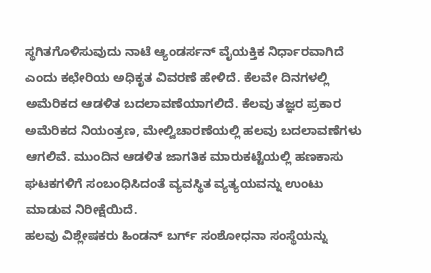ಸ್ಥಗಿತಗೊಳಿಸುವುದು ನಾಟೆ ಆ್ಯಂಡರ್ಸನ್ ವೈಯಕ್ತಿಕ ನಿರ್ಧಾರವಾಗಿದೆ ಎಂದು ಕಛೇರಿಯ ಅಧಿಕೃತ ವಿವರಣೆ ಹೇಳಿದೆ. ಕೆಲವೇ ದಿನಗಳಲ್ಲಿ ಅಮೆರಿಕದ ಆಡಳಿತ ಬದಲಾವಣೆಯಾಗಲಿದೆ. ಕೆಲವು ತಜ್ಞರ ಪ್ರಕಾರ ಅಮೆರಿಕದ ನಿಯಂತ್ರಣ, ಮೇಲ್ವಿಚಾರಣೆಯಲ್ಲಿ ಹಲವು ಬದಲಾವಣೆಗಳು ಆಗಲಿವೆ. ಮುಂದಿನ ಆಡಳಿತ ಜಾಗತಿಕ ಮಾರುಕಟ್ಟೆಯಲ್ಲಿ ಹಣಕಾಸು ಘಟಕಗಳಿಗೆ ಸಂಬಂಧಿಸಿದಂತೆ ವ್ಯವಸ್ಥಿತ ವ್ಯತ್ಯಯವನ್ನು ಉಂಟು ಮಾಡುವ ನಿರೀಕ್ಷೆಯಿದೆ.
ಹಲವು ವಿಶ್ಲೇಷಕರು ಹಿಂಡನ್ ಬರ್ಗ್ ಸಂಶೋಧನಾ ಸಂಸ್ಥೆಯನ್ನು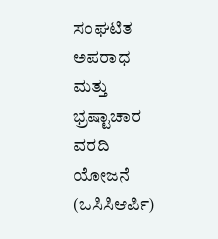ಸಂಘಟಿತ ಅಪರಾಧ ಮತ್ತು ಭ್ರಷ್ಟಾಚಾರ ವರದಿ ಯೋಜನೆ (ಒಸಿಸಿಆರ್ಪಿ)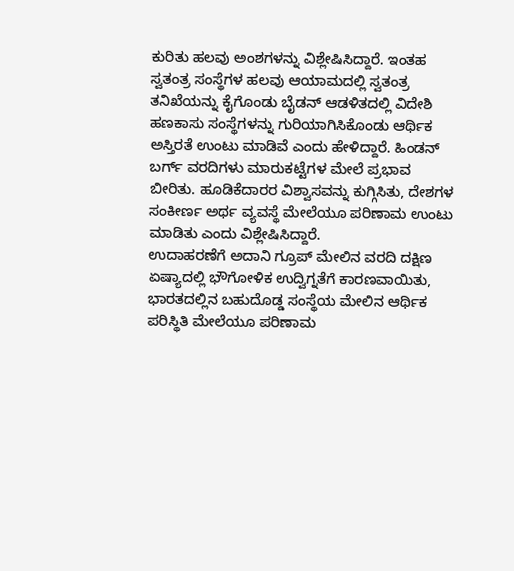ಕುರಿತು ಹಲವು ಅಂಶಗಳನ್ನು ವಿಶ್ಲೇಷಿಸಿದ್ದಾರೆ. ಇಂತಹ ಸ್ವತಂತ್ರ ಸಂಸ್ಥೆಗಳ ಹಲವು ಆಯಾಮದಲ್ಲಿ ಸ್ವತಂತ್ರ ತನಿಖೆಯನ್ನು ಕೈಗೊಂಡು ಬೈಡನ್ ಆಡಳಿತದಲ್ಲಿ ವಿದೇಶಿ ಹಣಕಾಸು ಸಂಸ್ಥೆಗಳನ್ನು ಗುರಿಯಾಗಿಸಿಕೊಂಡು ಆರ್ಥಿಕ ಅಸ್ತಿರತೆ ಉಂಟು ಮಾಡಿವೆ ಎಂದು ಹೇಳಿದ್ದಾರೆ. ಹಿಂಡನ್ ಬರ್ಗ್ ವರದಿಗಳು ಮಾರುಕಟ್ಟೆಗಳ ಮೇಲೆ ಪ್ರಭಾವ ಬೀರಿತು. ಹೂಡಿಕೆದಾರರ ವಿಶ್ವಾಸವನ್ನು ಕುಗ್ಗಿಸಿತು, ದೇಶಗಳ ಸಂಕೀರ್ಣ ಅರ್ಥ ವ್ಯವಸ್ಥೆ ಮೇಲೆಯೂ ಪರಿಣಾಮ ಉಂಟು ಮಾಡಿತು ಎಂದು ವಿಶ್ಲೇಷಿಸಿದ್ದಾರೆ.
ಉದಾಹರಣೆಗೆ ಅದಾನಿ ಗ್ರೂಪ್ ಮೇಲಿನ ವರದಿ ದಕ್ಷಿಣ ಏಷ್ಯಾದಲ್ಲಿ ಭೌಗೋಳಿಕ ಉದ್ವಿಗ್ನತೆಗೆ ಕಾರಣವಾಯಿತು, ಭಾರತದಲ್ಲಿನ ಬಹುದೊಡ್ಡ ಸಂಸ್ಥೆಯ ಮೇಲಿನ ಆರ್ಥಿಕ ಪರಿಸ್ಥಿತಿ ಮೇಲೆಯೂ ಪರಿಣಾಮ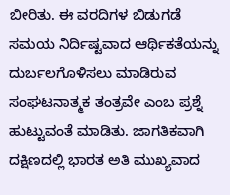ಬೀರಿತು. ಈ ವರದಿಗಳ ಬಿಡುಗಡೆ ಸಮಯ ನಿರ್ದಿಷ್ಟವಾದ ಆರ್ಥಿಕತೆಯನ್ನು ದುರ್ಬಲಗೊಳಿಸಲು ಮಾಡಿರುವ ಸಂಘಟನಾತ್ಮಕ ತಂತ್ರವೇ ಎಂಬ ಪ್ರಶ್ನೆ ಹುಟ್ಟುವಂತೆ ಮಾಡಿತು. ಜಾಗತಿಕವಾಗಿ ದಕ್ಷಿಣದಲ್ಲಿ ಭಾರತ ಅತಿ ಮುಖ್ಯವಾದ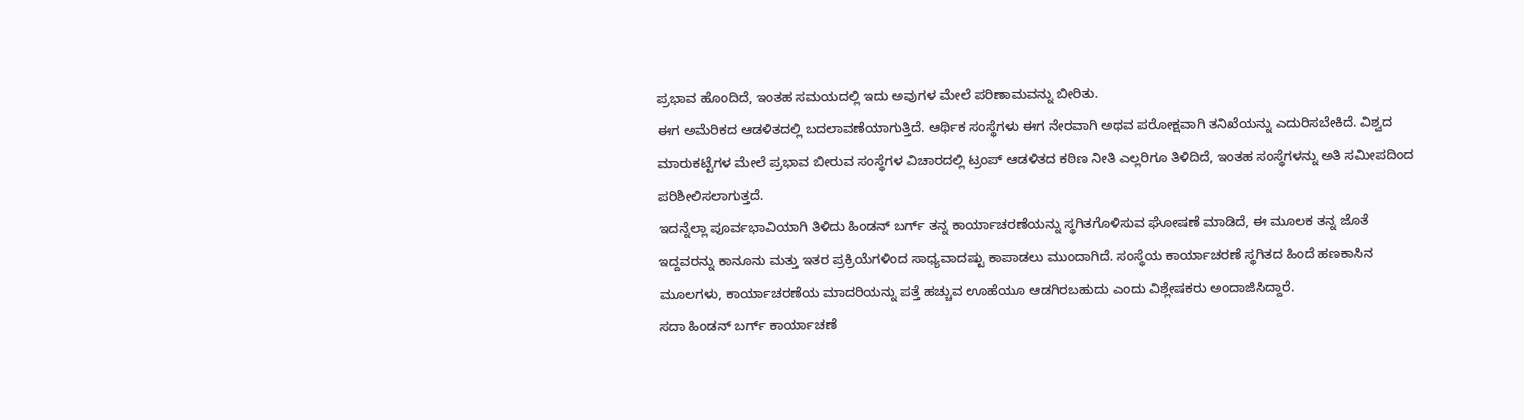ಪ್ರಭಾವ ಹೊಂದಿದೆ, ಇಂತಹ ಸಮಯದಲ್ಲಿ ಇದು ಅವುಗಳ ಮೇಲೆ ಪರಿಣಾಮವನ್ನು ಬೀರಿತು.
ಈಗ ಅಮೆರಿಕದ ಆಡಳಿತದಲ್ಲಿ ಬದಲಾವಣೆಯಾಗುತ್ತಿದೆ. ಆರ್ಥಿಕ ಸಂಸ್ಥೆಗಳು ಈಗ ನೇರವಾಗಿ ಅಥವ ಪರೋಕ್ಷವಾಗಿ ತನಿಖೆಯನ್ನು ಎದುರಿಸಬೇಕಿದೆ. ವಿಶ್ವದ ಮಾರುಕಟ್ಟೆಗಳ ಮೇಲೆ ಪ್ರಭಾವ ಬೀರುವ ಸಂಸ್ಥೆಗಳ ವಿಚಾರದಲ್ಲಿ ಟ್ರಂಪ್ ಆಡಳಿತದ ಕಠಿಣ ನೀತಿ ಎಲ್ಲರಿಗೂ ತಿಳಿದಿದೆ, ಇಂತಹ ಸಂಸ್ಥೆಗಳನ್ನು ಅತಿ ಸಮೀಪದಿಂದ ಪರಿಶೀಲಿಸಲಾಗುತ್ತದೆ.
ಇದನ್ನೆಲ್ಲಾ ಪೂರ್ವಭಾವಿಯಾಗಿ ತಿಳಿದು ಹಿಂಡನ್ ಬರ್ಗ್ ತನ್ನ ಕಾರ್ಯಾಚರಣೆಯನ್ನು ಸ್ಥಗಿತಗೊಳಿಸುವ ಘೋಷಣೆ ಮಾಡಿದೆ, ಈ ಮೂಲಕ ತನ್ನ ಜೊತೆ ಇದ್ದವರನ್ನು ಕಾನೂನು ಮತ್ತು ಇತರ ಪ್ರಕ್ರಿಯೆಗಳಿಂದ ಸಾಧ್ಯವಾದಷ್ಟು ಕಾಪಾಡಲು ಮುಂದಾಗಿದೆ. ಸಂಸ್ಥೆಯ ಕಾರ್ಯಾಚರಣೆ ಸ್ಥಗಿತದ ಹಿಂದೆ ಹಣಕಾಸಿನ ಮೂಲಗಳು, ಕಾರ್ಯಾಚರಣೆಯ ಮಾದರಿಯನ್ನು ಪತ್ತೆ ಹಚ್ಚುವ ಊಹೆಯೂ ಆಡಗಿರಬಹುದು ಎಂದು ವಿಶ್ಲೇಷಕರು ಅಂದಾಜಿಸಿದ್ದಾರೆ.
ಸದಾ ಹಿಂಡನ್ ಬರ್ಗ್ ಕಾರ್ಯಾಚಣೆ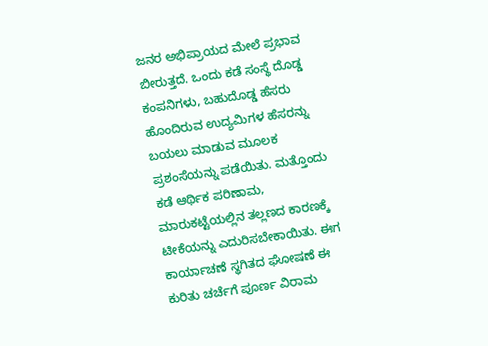ಜನರ ಅಭಿಪ್ರಾಯದ ಮೇಲೆ ಪ್ರಭಾವ ಬೀರುತ್ತದೆ. ಒಂದು ಕಡೆ ಸಂಸ್ಥೆ ದೊಡ್ಡ ಕಂಪನಿಗಳು, ಬಹುದೊಡ್ಡ ಹೆಸರು ಹೊಂದಿರುವ ಉದ್ಯಮಿಗಳ ಹೆಸರನ್ನು ಬಯಲು ಮಾಡುವ ಮೂಲಕ ಪ್ರಶಂಸೆಯನ್ನು ಪಡೆಯಿತು. ಮತ್ತೊಂದು ಕಡೆ ಆರ್ಥಿಕ ಪರಿಣಾಮ, ಮಾರುಕಟ್ಟೆಯಲ್ಲಿನ ತಲ್ಲಣದ ಕಾರಣಕ್ಕೆ ಟೀಕೆಯನ್ನು ಎದುರಿಸಬೇಕಾಯಿತು. ಈಗ ಕಾರ್ಯಾಚಣೆ ಸ್ಥಗಿತದ ಘೋಷಣೆ ಈ ಕುರಿತು ಚರ್ಚೆಗೆ ಪೂರ್ಣ ವಿರಾಮ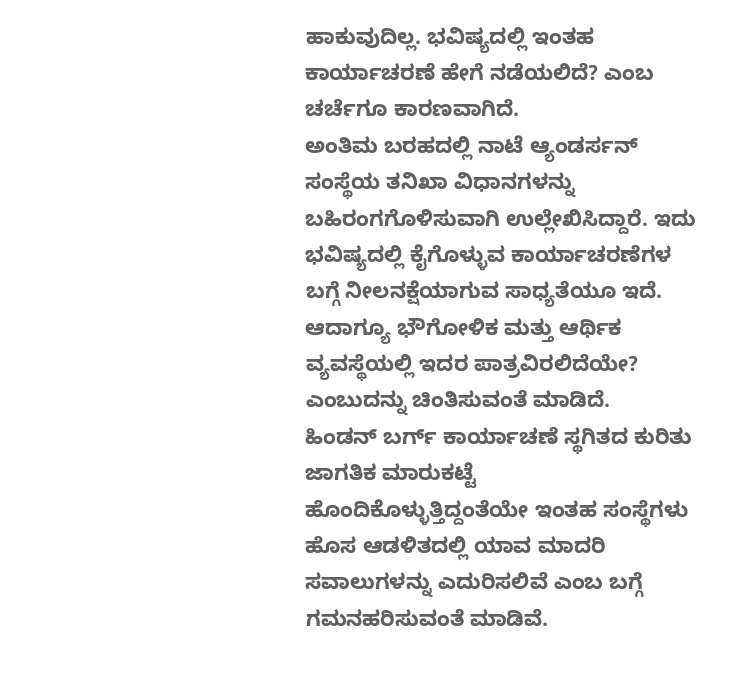ಹಾಕುವುದಿಲ್ಲ. ಭವಿಷ್ಯದಲ್ಲಿ ಇಂತಹ ಕಾರ್ಯಾಚರಣೆ ಹೇಗೆ ನಡೆಯಲಿದೆ? ಎಂಬ ಚರ್ಚೆಗೂ ಕಾರಣವಾಗಿದೆ.
ಅಂತಿಮ ಬರಹದಲ್ಲಿ ನಾಟೆ ಆ್ಯಂಡರ್ಸನ್ ಸಂಸ್ಥೆಯ ತನಿಖಾ ವಿಧಾನಗಳನ್ನು ಬಹಿರಂಗಗೊಳಿಸುವಾಗಿ ಉಲ್ಲೇಖಿಸಿದ್ದಾರೆ. ಇದು ಭವಿಷ್ಯದಲ್ಲಿ ಕೈಗೊಳ್ಳುವ ಕಾರ್ಯಾಚರಣೆಗಳ ಬಗ್ಗೆ ನೀಲನಕ್ಷೆಯಾಗುವ ಸಾಧ್ಯತೆಯೂ ಇದೆ. ಆದಾಗ್ಯೂ ಭೌಗೋಳಿಕ ಮತ್ತು ಆರ್ಥಿಕ ವ್ಯವಸ್ಥೆಯಲ್ಲಿ ಇದರ ಪಾತ್ರವಿರಲಿದೆಯೇ? ಎಂಬುದನ್ನು ಚಿಂತಿಸುವಂತೆ ಮಾಡಿದೆ.
ಹಿಂಡನ್ ಬರ್ಗ್ ಕಾರ್ಯಾಚಣೆ ಸ್ಥಗಿತದ ಕುರಿತು ಜಾಗತಿಕ ಮಾರುಕಟ್ಟೆ ಹೊಂದಿಕೊಳ್ಳುತ್ತಿದ್ದಂತೆಯೇ ಇಂತಹ ಸಂಸ್ಥೆಗಳು ಹೊಸ ಆಡಳಿತದಲ್ಲಿ ಯಾವ ಮಾದರಿ ಸವಾಲುಗಳನ್ನು ಎದುರಿಸಲಿವೆ ಎಂಬ ಬಗ್ಗೆ ಗಮನಹರಿಸುವಂತೆ ಮಾಡಿವೆ.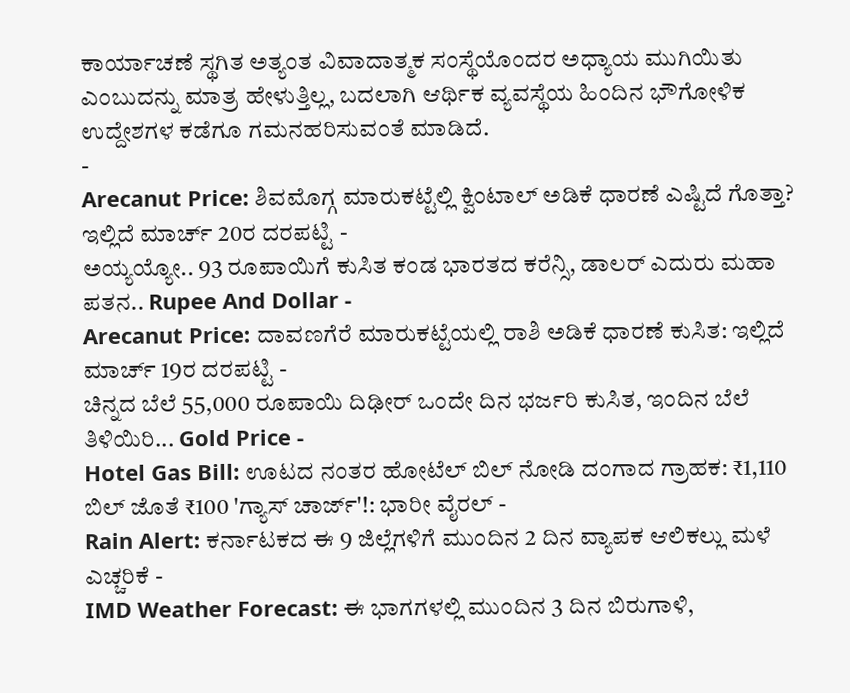ಕಾರ್ಯಾಚಣೆ ಸ್ಥಗಿತ ಅತ್ಯಂತ ವಿವಾದಾತ್ಮಕ ಸಂಸ್ಥೆಯೊಂದರ ಅಧ್ಯಾಯ ಮುಗಿಯಿತು ಎಂಬುದನ್ನು ಮಾತ್ರ ಹೇಳುತ್ತಿಲ್ಲ, ಬದಲಾಗಿ ಆರ್ಥಿಕ ವ್ಯವಸ್ಥೆಯ ಹಿಂದಿನ ಭೌಗೋಳಿಕ ಉದ್ದೇಶಗಳ ಕಡೆಗೂ ಗಮನಹರಿಸುವಂತೆ ಮಾಡಿದೆ.
-
Arecanut Price: ಶಿವಮೊಗ್ಗ ಮಾರುಕಟ್ಟೆಲ್ಲಿ ಕ್ವಿಂಟಾಲ್ ಅಡಿಕೆ ಧಾರಣೆ ಎಷ್ಟಿದೆ ಗೊತ್ತಾ? ಇಲ್ಲಿದೆ ಮಾರ್ಚ್ 20ರ ದರಪಟ್ಟಿ -
ಅಯ್ಯಯ್ಯೋ.. 93 ರೂಪಾಯಿಗೆ ಕುಸಿತ ಕಂಡ ಭಾರತದ ಕರೆನ್ಸಿ, ಡಾಲರ್ ಎದುರು ಮಹಾ ಪತನ.. Rupee And Dollar -
Arecanut Price: ದಾವಣಗೆರೆ ಮಾರುಕಟ್ಟೆಯಲ್ಲಿ ರಾಶಿ ಅಡಿಕೆ ಧಾರಣೆ ಕುಸಿತ: ಇಲ್ಲಿದೆ ಮಾರ್ಚ್ 19ರ ದರಪಟ್ಟಿ -
ಚಿನ್ನದ ಬೆಲೆ 55,000 ರೂಪಾಯಿ ದಿಢೀರ್ ಒಂದೇ ದಿನ ಭರ್ಜರಿ ಕುಸಿತ, ಇಂದಿನ ಬೆಲೆ ತಿಳಿಯಿರಿ... Gold Price -
Hotel Gas Bill: ಊಟದ ನಂತರ ಹೋಟೆಲ್ ಬಿಲ್ ನೋಡಿ ದಂಗಾದ ಗ್ರಾಹಕ: ₹1,110 ಬಿಲ್ ಜೊತೆ ₹100 'ಗ್ಯಾಸ್ ಚಾರ್ಜ್'!: ಭಾರೀ ವೈರಲ್ -
Rain Alert: ಕರ್ನಾಟಕದ ಈ 9 ಜಿಲ್ಲೆಗಳಿಗೆ ಮುಂದಿನ 2 ದಿನ ವ್ಯಾಪಕ ಆಲಿಕಲ್ಲು ಮಳೆ ಎಚ್ಚರಿಕೆ -
IMD Weather Forecast: ಈ ಭಾಗಗಳಲ್ಲಿ ಮುಂದಿನ 3 ದಿನ ಬಿರುಗಾಳಿ,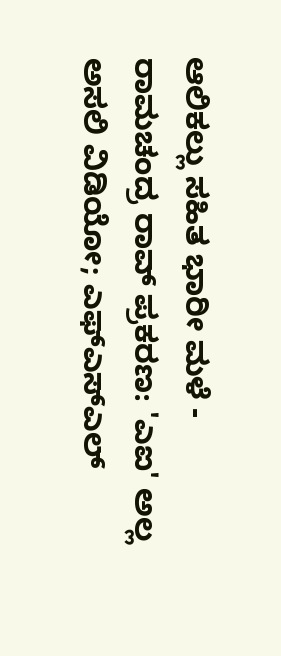ಆಲಿಕಲ್ಲು ಸಹಿತ ಭಾರೀ ಮಳೆ -
ರಾಮಚಂದ್ರ ರಾವ್ ಪ್ರಕರಣ: 'ಎಐ' ಅಲ್ಲ ಅಸಲಿ ವಿಡಿಯೋ; ಎಫ್ಎಸ್ಎಲ್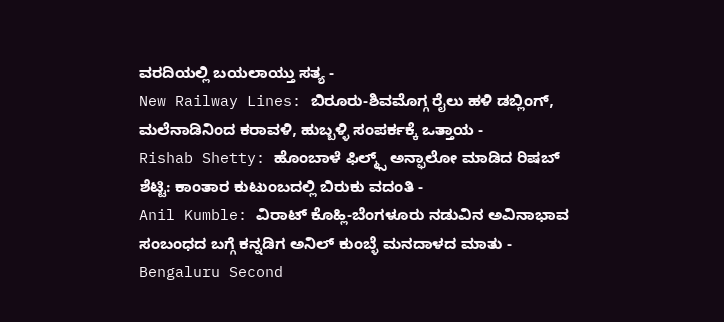ವರದಿಯಲ್ಲಿ ಬಯಲಾಯ್ತು ಸತ್ಯ -
New Railway Lines: ಬಿರೂರು-ಶಿವಮೊಗ್ಗ ರೈಲು ಹಳಿ ಡಬ್ಲಿಂಗ್, ಮಲೆನಾಡಿನಿಂದ ಕರಾವಳಿ, ಹುಬ್ಬಳ್ಳಿ ಸಂಪರ್ಕಕ್ಕೆ ಒತ್ತಾಯ -
Rishab Shetty: ಹೊಂಬಾಳೆ ಫಿಲ್ಮ್ಸ್ ಅನ್ಫಾಲೋ ಮಾಡಿದ ರಿಷಬ್ ಶೆಟ್ಟಿ: ಕಾಂತಾರ ಕುಟುಂಬದಲ್ಲಿ ಬಿರುಕು ವದಂತಿ -
Anil Kumble: ವಿರಾಟ್ ಕೊಹ್ಲಿ-ಬೆಂಗಳೂರು ನಡುವಿನ ಅವಿನಾಭಾವ ಸಂಬಂಧದ ಬಗ್ಗೆ ಕನ್ನಡಿಗ ಅನಿಲ್ ಕುಂಬ್ಳೆ ಮನದಾಳದ ಮಾತು -
Bengaluru Second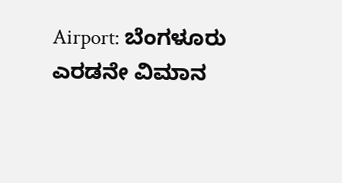Airport: ಬೆಂಗಳೂರು ಎರಡನೇ ವಿಮಾನ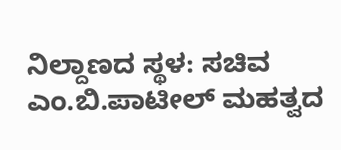ನಿಲ್ದಾಣದ ಸ್ಥಳ: ಸಚಿವ ಎಂ.ಬಿ.ಪಾಟೀಲ್ ಮಹತ್ವದ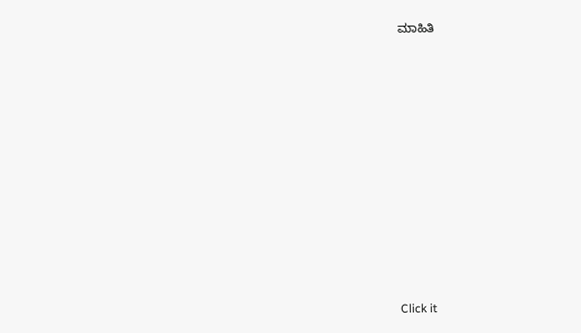ಮಾಹಿತಿ












Click it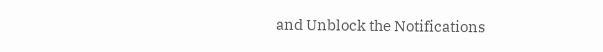and Unblock the Notifications